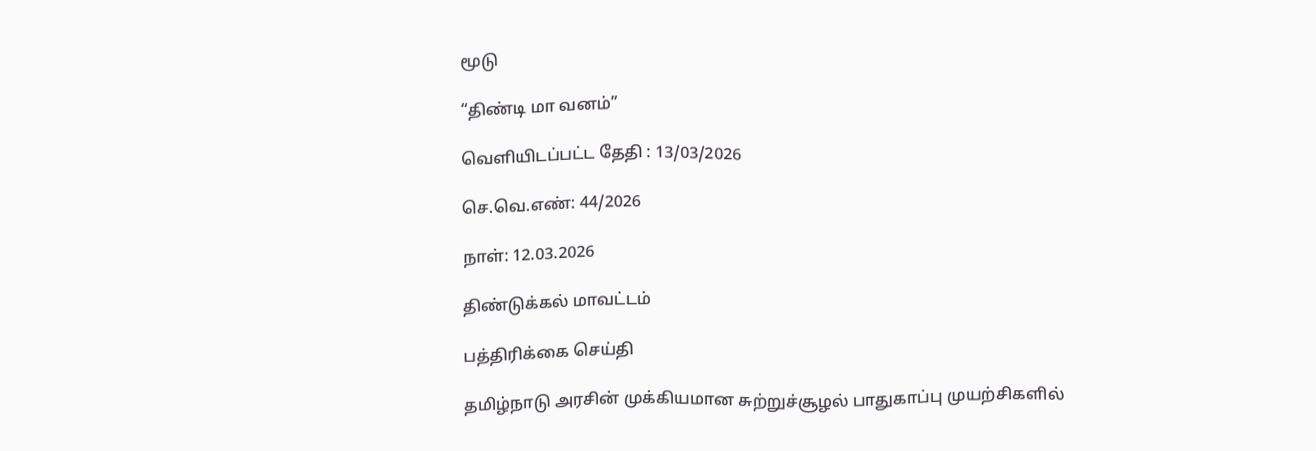மூடு

“திண்டி மா வனம்”

வெளியிடப்பட்ட தேதி : 13/03/2026

செ.வெ.எண்: 44/2026

நாள்: 12.03.2026

திண்டுக்கல் மாவட்டம்

பத்திரிக்கை செய்தி

தமிழ்நாடு அரசின் முக்கியமான சுற்றுச்சூழல் பாதுகாப்பு முயற்சிகளில்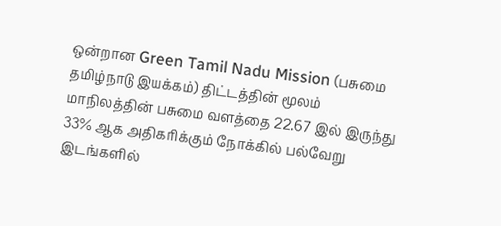ஒன்றான Green Tamil Nadu Mission (பசுமை தமிழ்நாடு இயக்கம்) திட்டத்தின் மூலம் மாநிலத்தின் பசுமை வளத்தை 22.67 இல் இருந்து 33% ஆக அதிகரிக்கும் நோக்கில் பல்வேறு இடங்களில்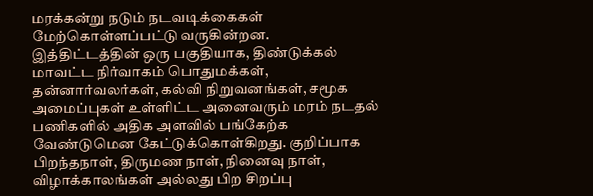மரக்கன்று நடும் நடவடிக்கைகள் மேற்கொள்ளப்பட்டு வருகின்றன.
இத்திட்டத்தின் ஒரு பகுதியாக, திண்டுக்கல் மாவட்ட நிர்வாகம் பொதுமக்கள், தன்னார்வலர்கள், கல்வி நிறுவனங்கள், சமூக அமைப்புகள் உள்ளிட்ட அனைவரும் மரம் நடதல் பணிகளில் அதிக அளவில் பங்கேற்க வேண்டுமென கேட்டுக்கொள்கிறது. குறிப்பாக பிறந்தநாள், திருமண நாள், நினைவு நாள், விழாக்காலங்கள் அல்லது பிற சிறப்பு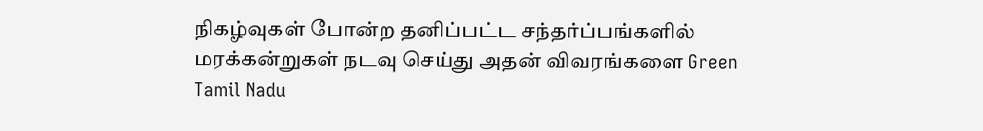நிகழ்வுகள் போன்ற தனிப்பட்ட சந்தர்ப்பங்களில் மரக்கன்றுகள் நடவு செய்து அதன் விவரங்களை Green Tamil Nadu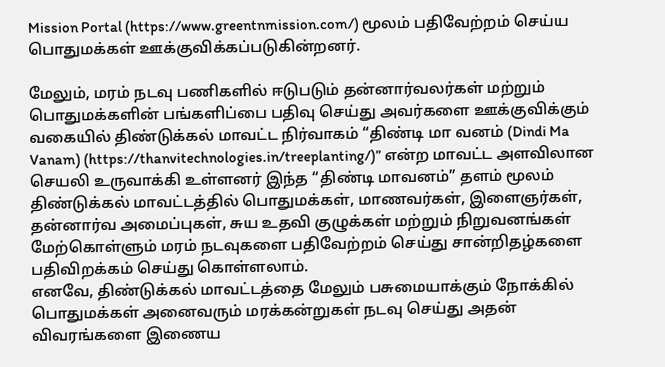Mission Portal (https://www.greentnmission.com/) மூலம் பதிவேற்றம் செய்ய பொதுமக்கள் ஊக்குவிக்கப்படுகின்றனர்.

மேலும், மரம் நடவு பணிகளில் ஈடுபடும் தன்னார்வலர்கள் மற்றும் பொதுமக்களின் பங்களிப்பை பதிவு செய்து அவர்களை ஊக்குவிக்கும் வகையில் திண்டுக்கல் மாவட்ட நிர்வாகம் “திண்டி மா வனம் (Dindi Ma Vanam) (https://thanvitechnologies.in/treeplanting/)” என்ற மாவட்ட அளவிலான செயலி உருவாக்கி உள்ளனர் இந்த “திண்டி மாவனம்” தளம் மூலம் திண்டுக்கல் மாவட்டத்தில் பொதுமக்கள், மாணவர்கள், இளைஞர்கள், தன்னார்வ அமைப்புகள், சுய உதவி குழுக்கள் மற்றும் நிறுவனங்கள் மேற்கொள்ளும் மரம் நடவுகளை பதிவேற்றம் செய்து சான்றிதழ்களை பதிவிறக்கம் செய்து கொள்ளலாம்.
எனவே, திண்டுக்கல் மாவட்டத்தை மேலும் பசுமையாக்கும் நோக்கில் பொதுமக்கள் அனைவரும் மரக்கன்றுகள் நடவு செய்து அதன் விவரங்களை இணைய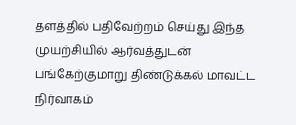தளத்தில் பதிவேற்றம் செய்து இந்த முயற்சியில் ஆர்வத்துடன் பங்கேற்குமாறு திண்டுக்கல் மாவட்ட நிர்வாகம்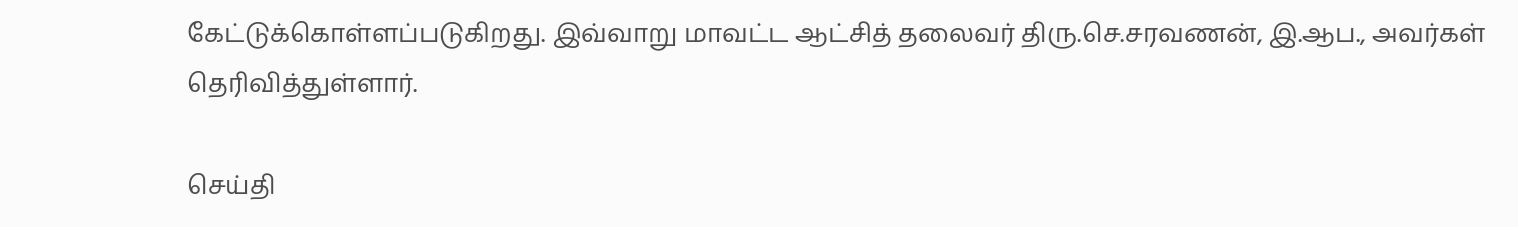கேட்டுக்கொள்ளப்படுகிறது. இவ்வாறு மாவட்ட ஆட்சித் தலைவர் திரு.செ.சரவணன், இ.ஆப., அவர்கள் தெரிவித்துள்ளார்.

செய்தி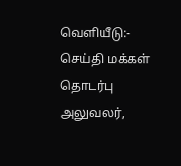வெளியீடு:- செய்தி மக்கள் தொடர்பு அலுவலர்,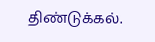திண்டுக்கல்.